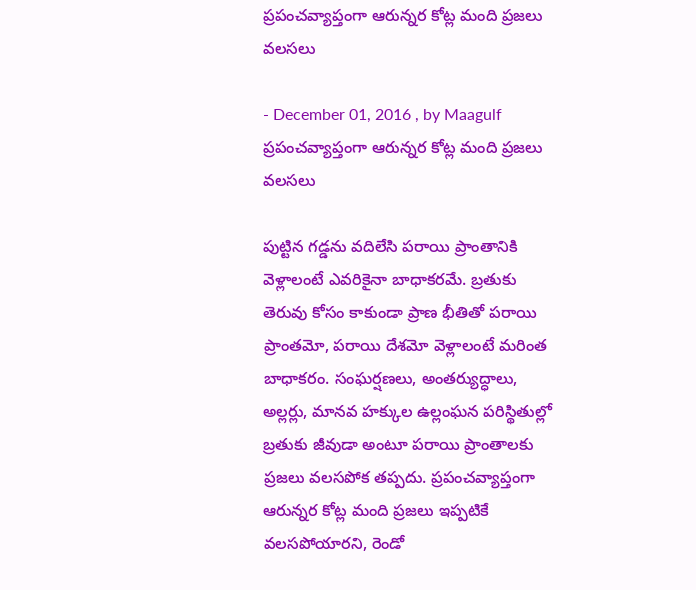ప్రపంచవ్యాప్తంగా ఆరున్నర కోట్ల మంది ప్రజలు వలసలు

- December 01, 2016 , by Maagulf
ప్రపంచవ్యాప్తంగా ఆరున్నర కోట్ల మంది ప్రజలు వలసలు

పుట్టిన గడ్డను వదిలేసి పరాయి ప్రాంతానికి వెళ్లాలంటే ఎవరికైనా బాధాకరమే. బ్రతుకు తెరువు కోసం కాకుండా ప్రాణ భీతితో పరాయి ప్రాంతమో, పరాయి దేశమో వెళ్లాలంటే మరింత బాధాకరం. సంఘర్షణలు, అంతర్యుద్ధాలు, అల్లర్లు, మానవ హక్కుల ఉల్లంఘన పరిస్థితుల్లో బ్రతుకు జీవుడా అంటూ పరాయి ప్రాంతాలకు ప్రజలు వలసపోక తప్పదు. ప్రపంచవ్యాప్తంగా ఆరున్నర కోట్ల మంది ప్రజలు ఇప్పటికే వలసపోయారని, రెండో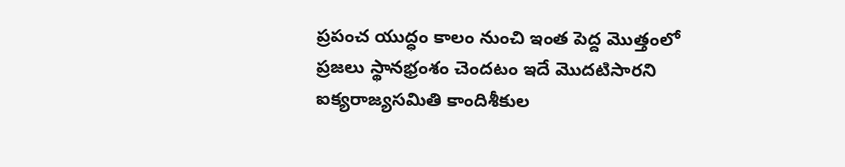ప్రపంచ యుద్ధం కాలం నుంచి ఇంత పెద్ద మొత్తంలో ప్రజలు స్థానభ్రంశం చెందటం ఇదే మొదటిసారని ఐక్యరాజ్యసమితి కాందిశీకుల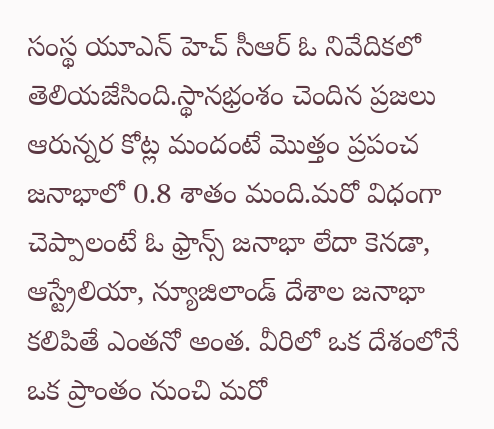సంస్థ యూఎన్ హెచ్ సీఆర్ ఓ నివేదికలో తెలియజేసింది.స్థానభ్రంశం చెందిన ప్రజలు ఆరున్నర కోట్ల మందంటే మొత్తం ప్రపంచ జనాభాలో 0.8 శాతం మంది.మరో విధంగా చెప్పాలంటే ఓ ఫ్రాన్స్ జనాభా లేదా కెనడా, ఆస్ట్రేలియా, న్యూజిలాండ్ దేశాల జనాభా కలిపితే ఎంతనో అంత. వీరిలో ఒక దేశంలోనే ఒక ప్రాంతం నుంచి మరో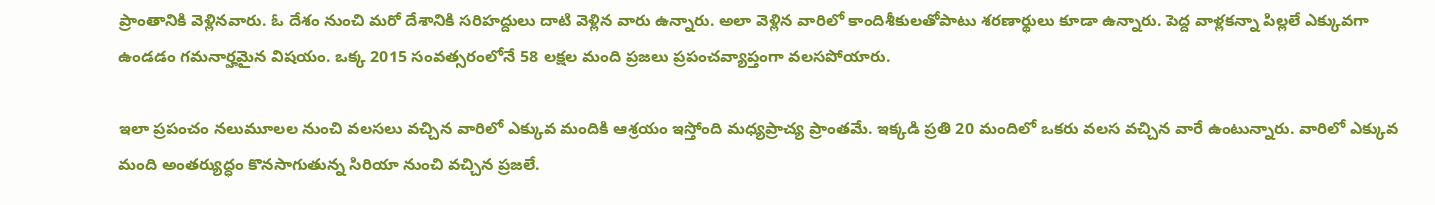ప్రాంతానికి వెళ్లినవారు. ఓ దేశం నుంచి మరో దేశానికి సరిహద్దులు దాటి వెళ్లిన వారు ఉన్నారు. అలా వెళ్లిన వారిలో కాందిశీకులతోపాటు శరణార్థులు కూడా ఉన్నారు. పెద్ద వాళ్లకన్నా పిల్లలే ఎక్కువగా ఉండడం గమనార్హమైన విషయం. ఒక్క 2015 సంవత్సరంలోనే 58 లక్షల మంది ప్రజలు ప్రపంచవ్యాప్తంగా వలసపోయారు.

ఇలా ప్రపంచం నలుమూలల నుంచి వలసలు వచ్చిన వారిలో ఎక్కువ మందికి ఆశ్రయం ఇస్తోంది మధ్యప్రాచ్య ప్రాంతమే. ఇక్కడి ప్రతి 20 మందిలో ఒకరు వలస వచ్చిన వారే ఉంటున్నారు. వారిలో ఎక్కువ మంది అంతర్యుద్ధం కొనసాగుతున్న సిరియా నుంచి వచ్చిన ప్రజలే.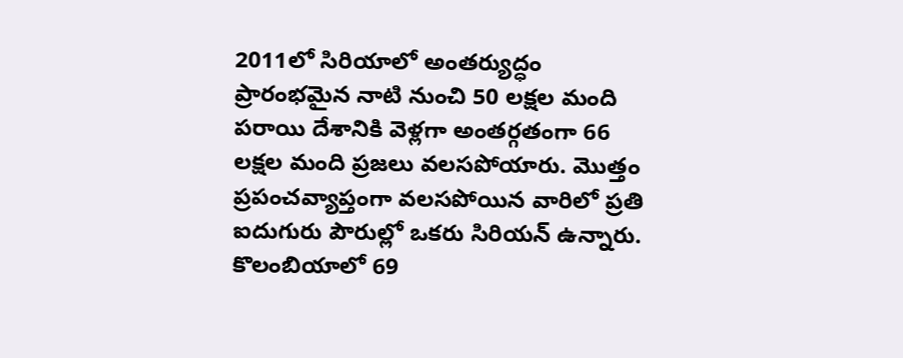2011లో సిరియాలో అంతర్యుద్ధం ప్రారంభమైన నాటి నుంచి 50 లక్షల మంది పరాయి దేశానికి వెళ్లగా అంతర్గతంగా 66 లక్షల మంది ప్రజలు వలసపోయారు. మొత్తం ప్రపంచవ్యాప్తంగా వలసపోయిన వారిలో ప్రతి ఐదుగురు పౌరుల్లో ఒకరు సిరియన్ ఉన్నారు. కొలంబియాలో 69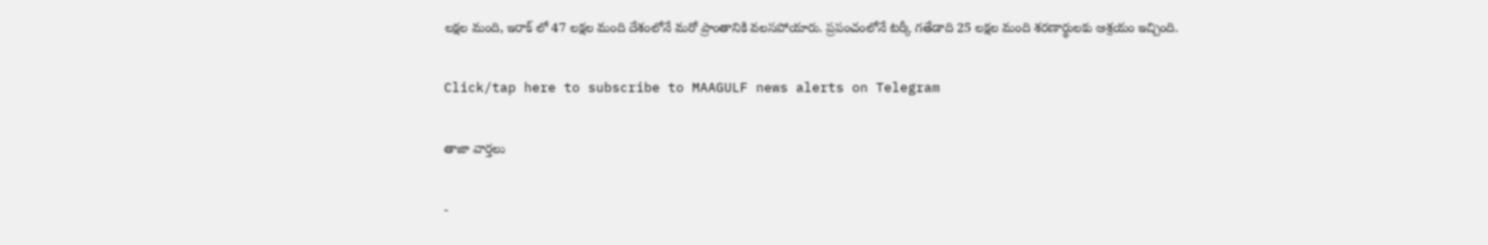లక్షల మంది, ఇరాక్ లో 47 లక్షల మంది దేశంలోనే మరో ప్రాంతానికి వలసపోయారు. ప్రపంచంలోనే టర్కీ గతేడాది 25 లక్షల మంది శరణార్థులకు ఆశ్రయం ఇచ్చింది.

Click/tap here to subscribe to MAAGULF news alerts on Telegram

తాజా వార్తలు

-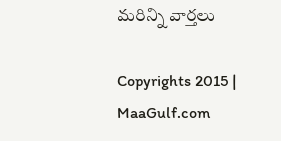మరిన్ని వార్తలు

Copyrights 2015 | MaaGulf.com